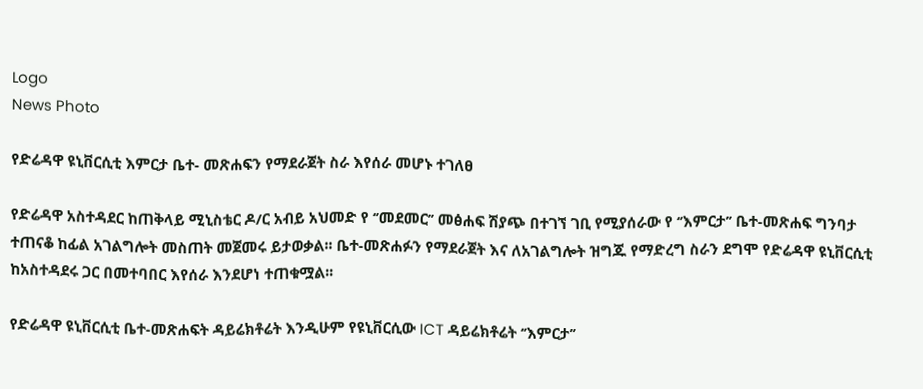Logo
News Photo

የድሬዳዋ ዩኒቨርሲቲ እምርታ ቤተ- መጽሐፍን የማደራጀት ስራ እየሰራ መሆኑ ተገለፀ

የድሬዳዋ አስተዳደር ከጠቅላይ ሚኒስቴር ዶ/ር አብይ አህመድ የ ‘’መደመር’’ መፅሐፍ ሽያጭ በተገኘ ገቢ የሚያሰራው የ ‘’እምርታ’’ ቤተ-መጽሐፍ ግንባታ ተጠናቆ ከፊል አገልግሎት መስጠት መጀመሩ ይታወቃል፡፡ ቤተ-መጽሐፉን የማደራጀት እና ለአገልግሎት ዝግጁ የማድረግ ስራን ደግሞ የድሬዳዋ ዩኒቨርሲቲ ከአስተዳደሩ ጋር በመተባበር እየሰራ እንደሆነ ተጠቁሟል፡፡

የድሬዳዋ ዩኒቨርሲቲ ቤተ-መጽሐፍት ዳይሬክቶሬት እንዲሁም የዩኒቨርሲው ICT ዳይሬክቶሬት ‘’እምርታ’’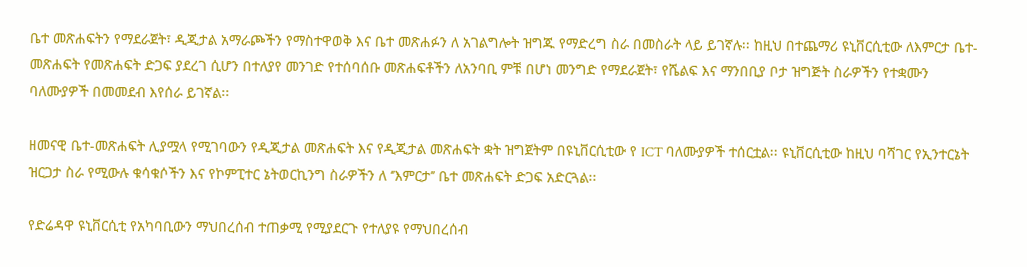ቤተ መጽሐፍትን የማደራጀት፣ ዲጂታል አማራጮችን የማስተዋወቅ እና ቤተ መጽሐፉን ለ አገልግሎት ዝግጁ የማድረግ ስራ በመስራት ላይ ይገኛሉ፡፡ ከዚህ በተጨማሪ ዩኒቨርሲቲው ለእምርታ ቤተ-መጽሐፍት የመጽሐፍት ድጋፍ ያደረገ ሲሆን በተለያየ መንገድ የተሰባሰቡ መጽሐፍቶችን ለአንባቢ ምቹ በሆነ መንግድ የማደራጀት፣ የሼልፍ እና ማንበቢያ ቦታ ዝግጅት ስራዎችን የተቋሙን ባለሙያዎች በመመደብ እየሰራ ይገኛል፡፡

ዘመናዊ ቤተ-መጽሐፍት ሊያሟላ የሚገባውን የዲጂታል መጽሐፍት እና የዲጂታል መጽሐፍት ቋት ዝግጀትም በዩኒቨርሲቲው የ ICT ባለሙያዎች ተሰርቷል፡፡ ዩኒቨርሲቲው ከዚህ ባሻገር የኢንተርኔት ዝርጋታ ስራ የሚውሉ ቁሳቁሶችን እና የኮምፒተር ኔትወርኪንግ ስራዎችን ለ ‘’እምርታ’’ ቤተ መጽሐፍት ድጋፍ አድርጓል፡፡

የድሬዳዋ ዩኒቨርሲቲ የአካባቢውን ማህበረሰብ ተጠቃሚ የሚያደርጉ የተለያዩ የማህበረሰብ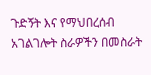ጉድኝት እና የማህበረሰብ አገልገሎት ስራዎችን በመስራት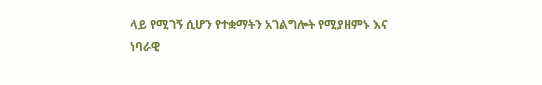ላይ የሚገኝ ሲሆን የተቋማትን አገልግሎት የሚያዘምኑ እና ነባራዊ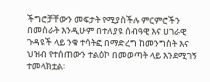ችግሮቻቸውን መፍታት የሚያስችሉ ምርምሮችን በመስራት እንዲሁም በተለያዩ ሰብዓዊ እና ሀገራዊ ጉዳዩች ላይ ንቁ ተሳትፎ በማድረግ ከመንግስት እና ህዝብ የተሰጠውን ተልዕኮ በመወጣት ላይ እንደሚገኝ ተመላክቷል፡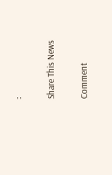፡

Share This News

Comment